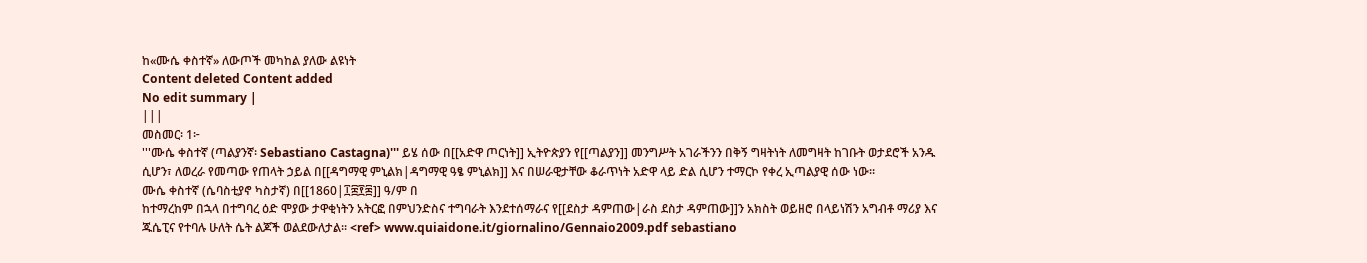ከ«ሙሴ ቀስተኛ» ለውጦች መካከል ያለው ልዩነት
Content deleted Content added
No edit summary |
|||
መስመር፡ 1፦
'''ሙሴ ቀስተኛ (ጣልያንኛ፡ Sebastiano Castagna)''' ይሄ ሰው በ[[አድዋ ጦርነት]] ኢትዮጵያን የ[[ጣልያን]] መንግሥት አገራችንን በቅኝ ግዛትነት ለመግዛት ከገቡት ወታደሮች አንዱ ሲሆን፣ ለወረራ የመጣው የጠላት ኃይል በ[[ዳግማዊ ምኒልክ|ዳግማዊ ዓፄ ምኒልክ]] እና በሠራዊታቸው ቆራጥነት አድዋ ላይ ድል ሲሆን ተማርኮ የቀረ ኢጣልያዊ ሰው ነው።
ሙሴ ቀስተኛ (ሴባስቲያኖ ካስታኛ) በ[[1860|፲፰፻፷]] ዓ/ም በ
ከተማረከም በኋላ በተግባረ ዕድ ሞያው ታዋቂነትን አትርፎ በምህንድስና ተግባራት እንደተሰማራና የ[[ደስታ ዳምጠው|ራስ ደስታ ዳምጠው]]ን አክስት ወይዘሮ በላይነሽን አግብቶ ማሪያ እና ጁሴፒና የተባሉ ሁለት ሴት ልጆች ወልደውለታል። <ref> www.quiaidone.it/giornalino/Gennaio2009.pdf sebastiano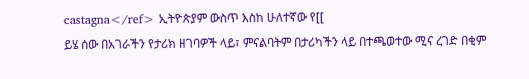castagna</ref> ኢትዮጵያም ውስጥ እስከ ሁለተኛው የ[[
ይሄ ሰው በአገራችን የታሪክ ዘገባዎች ላይ፣ ምናልባትም በታሪካችን ላይ በተጫወተው ሚና ረገድ በቂም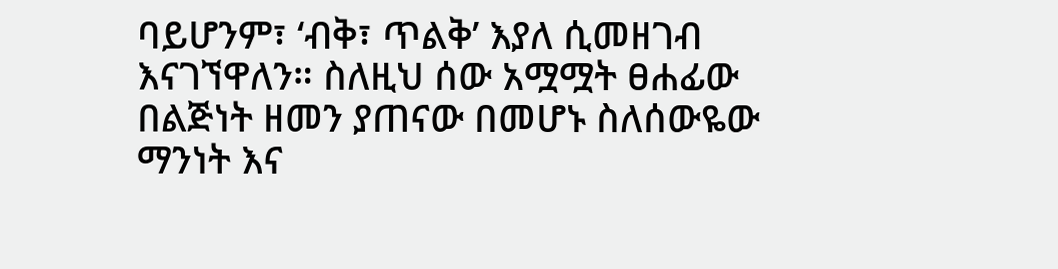ባይሆንም፣ ‘ብቅ፣ ጥልቅ’ እያለ ሲመዘገብ እናገኘዋለን። ስለዚህ ሰው አሟሟት ፀሐፊው በልጅነት ዘመን ያጠናው በመሆኑ ስለሰውዬው ማንነት እና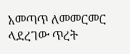አመጣጥ ለመመርመር ላደረገው ጥረት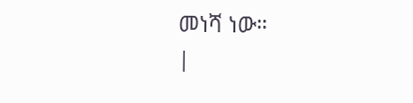መነሻ ነው።
|